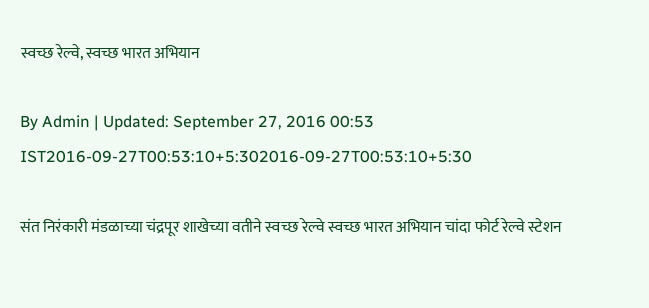स्वच्छ रेल्वे, स्वच्छ भारत अभियान

By Admin | Updated: September 27, 2016 00:53 IST2016-09-27T00:53:10+5:302016-09-27T00:53:10+5:30

संत निरंकारी मंडळाच्या चंद्रपूर शाखेच्या वतीने स्वच्छ रेल्वे स्वच्छ भारत अभियान चांदा फोर्ट रेल्वे स्टेशन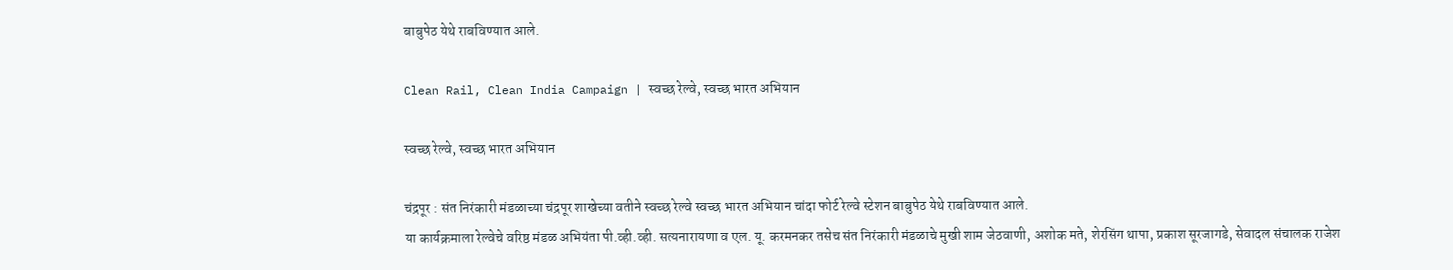बाबुपेठ येथे राबविण्यात आले.

Clean Rail, Clean India Campaign | स्वच्छ रेल्वे, स्वच्छ भारत अभियान

स्वच्छ रेल्वे, स्वच्छ भारत अभियान

चंद्रपूर : संत निरंकारी मंडळाच्या चंद्रपूर शाखेच्या वतीने स्वच्छ रेल्वे स्वच्छ भारत अभियान चांदा फोर्ट रेल्वे स्टेशन बाबुपेठ येथे राबविण्यात आले.
या कार्यक्रमाला रेल्वेचे वरिष्ठ मंडळ अभियंता पी.व्ही.व्ही. सत्यनारायणा व एल. यू. करमनकर तसेच संत निरंकारी मंडळाचे मुखी शाम जेठवाणी, अशोक मते, शेरसिंग थापा, प्रकाश सूरजागडे, सेवादल संचालक राजेश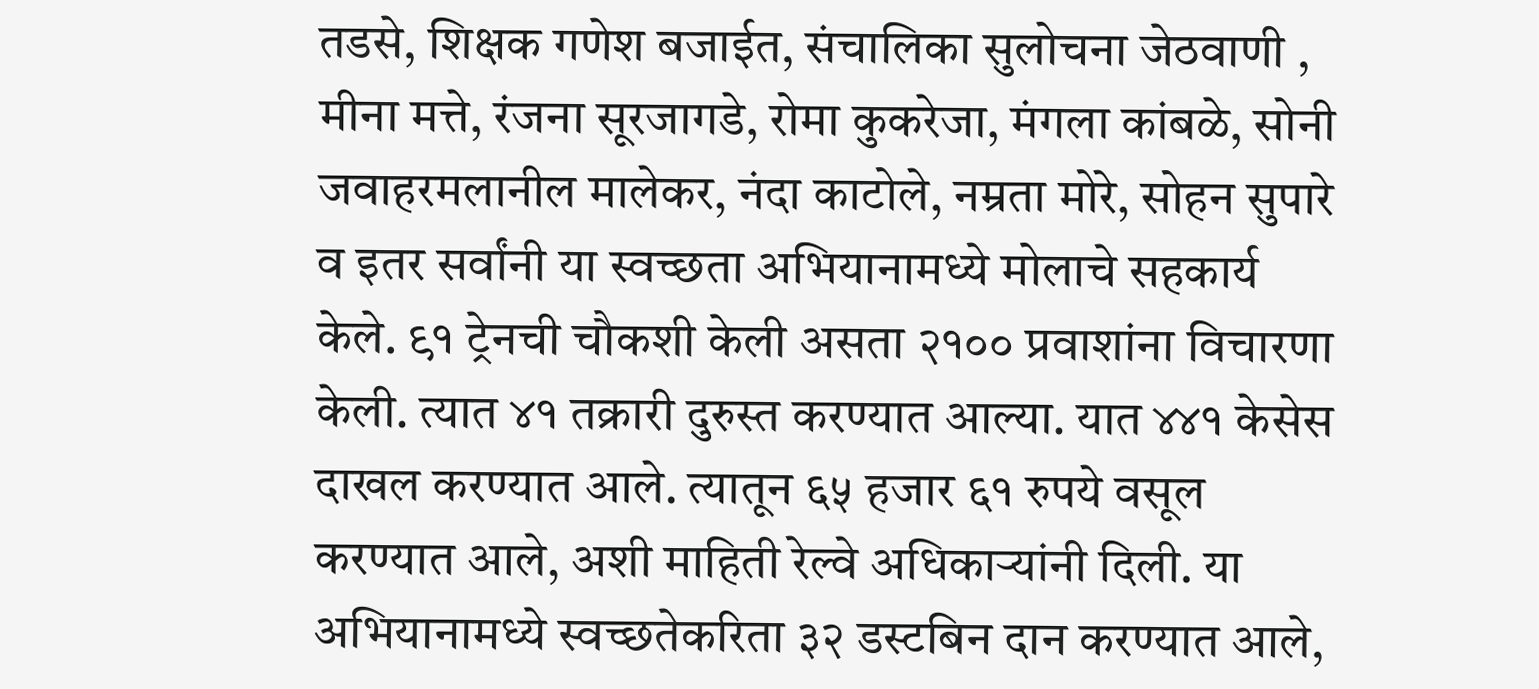तडसे, शिक्षक गणेश बजाईत, संचालिका सुलोचना जेठवाणी , मीना मत्ते, रंजना सूरजागडे, रोमा कुकरेजा, मंगला कांबळे, सोनी जवाहरमलानील मालेकर, नंदा काटोले, नम्रता मोरे, सोहन सुपारे व इतर सर्वांनी या स्वच्छता अभियानामध्ये मोलाचे सहकार्य केले. ९१ ट्रेनची चौकशी केली असता २१०० प्रवाशांना विचारणा केली. त्यात ४१ तक्रारी दुरुस्त करण्यात आल्या. यात ४४१ केसेस दाखल करण्यात आले. त्यातून ६५ हजार ६१ रुपये वसूल करण्यात आले, अशी माहिती रेल्वे अधिकाऱ्यांनी दिली. या अभियानामध्ये स्वच्छतेकरिता ३२ डस्टबिन दान करण्यात आले,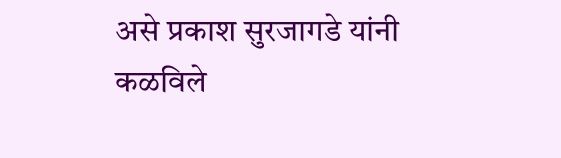असे प्रकाश सुरजागडे यांनी कळविले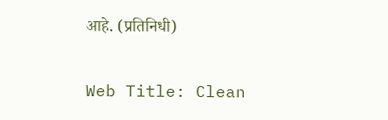आहे. (प्रतिनिधी)

Web Title: Clean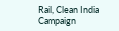Rail, Clean India Campaign